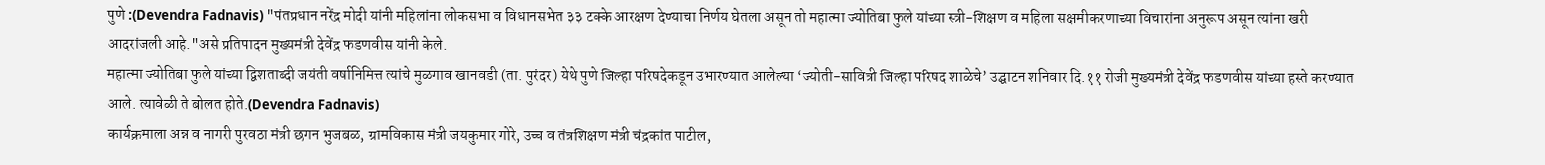पुणे :(Devendra Fadnavis) "पंतप्रधान नरेंद्र मोदी यांनी महिलांना लोकसभा व विधानसभेत ३३ टक्के आरक्षण देण्याचा निर्णय घेतला असून तो महात्मा ज्योतिबा फुले यांच्या स्त्री-शिक्षण व महिला सक्षमीकरणाच्या विचारांना अनुरूप असून त्यांना खरी आदरांजली आहे."असे प्रतिपादन मुख्यमंत्री देवेंद्र फडणवीस यांनी केले.
महात्मा ज्योतिबा फुले यांच्या द्विशताब्दी जयंती वर्षानिमित्त त्यांचे मुळगाव खानवडी (ता. पुरंदर) येथे पुणे जिल्हा परिषदेकडून उभारण्यात आलेल्या ‘ज्योती-सावित्री जिल्हा परिषद शाळेचे’ उद्घाटन शनिवार दि.११ रोजी मुख्यमंत्री देवेंद्र फडणवीस यांच्या हस्ते करण्यात आले. त्यावेळी ते बोलत होते.(Devendra Fadnavis)
कार्यक्रमाला अन्न व नागरी पुरवठा मंत्री छगन भुजबळ, ग्रामविकास मंत्री जयकुमार गोरे, उच्च व तंत्रशिक्षण मंत्री चंद्रकांत पाटील,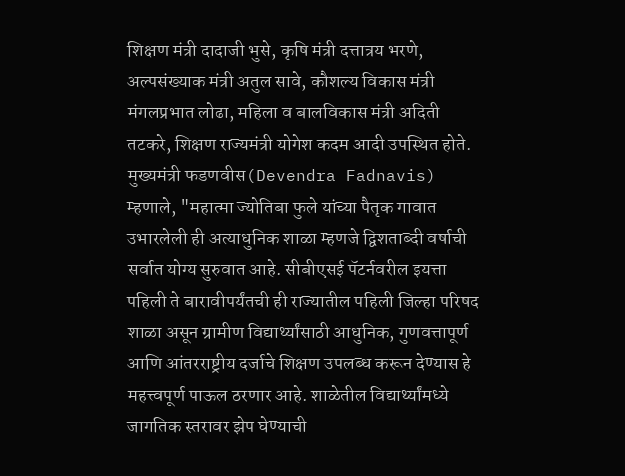शिक्षण मंत्री दादाजी भुसे, कृषि मंत्री दत्तात्रय भरणे, अल्पसंख्याक मंत्री अतुल सावे, कौशल्य विकास मंत्री मंगलप्रभात लोढा, महिला व बालविकास मंत्री अदिती तटकरे, शिक्षण राज्यमंत्री योगेश कदम आदी उपस्थित होते.
मुख्यमंत्री फडणवीस(Devendra Fadnavis) म्हणाले, "महात्मा ज्योतिबा फुले यांच्या पैतृक गावात उभारलेली ही अत्याधुनिक शाळा म्हणजे द्विशताब्दी वर्षाची सर्वात योग्य सुरुवात आहे. सीबीएसई पॅटर्नवरील इयत्ता पहिली ते बारावीपर्यंतची ही राज्यातील पहिली जिल्हा परिषद शाळा असून ग्रामीण विद्यार्थ्यांसाठी आधुनिक, गुणवत्तापूर्ण आणि आंतरराष्ट्रीय दर्जाचे शिक्षण उपलब्ध करून देण्यास हे महत्त्वपूर्ण पाऊल ठरणार आहे. शाळेतील विद्यार्थ्यांमध्ये जागतिक स्तरावर झेप घेण्याची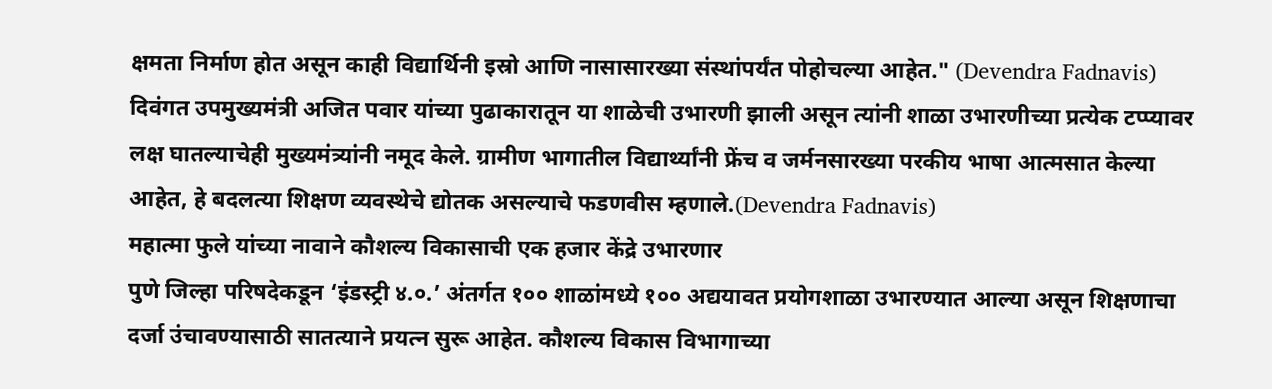क्षमता निर्माण होत असून काही विद्यार्थिनी इस्रो आणि नासासारख्या संस्थांपर्यंत पोहोचल्या आहेत." (Devendra Fadnavis)
दिवंगत उपमुख्यमंत्री अजित पवार यांच्या पुढाकारातून या शाळेची उभारणी झाली असून त्यांनी शाळा उभारणीच्या प्रत्येक टप्प्यावर लक्ष घातल्याचेही मुख्यमंत्र्यांनी नमूद केले. ग्रामीण भागातील विद्यार्थ्यांनी फ्रेंच व जर्मनसारख्या परकीय भाषा आत्मसात केल्या आहेत, हे बदलत्या शिक्षण व्यवस्थेचे द्योतक असल्याचे फडणवीस म्हणाले.(Devendra Fadnavis)
महात्मा फुले यांच्या नावाने कौशल्य विकासाची एक हजार केंद्रे उभारणार
पुणे जिल्हा परिषदेकडून ‘इंडस्ट्री ४.०.’ अंतर्गत १०० शाळांमध्ये १०० अद्ययावत प्रयोगशाळा उभारण्यात आल्या असून शिक्षणाचा दर्जा उंचावण्यासाठी सातत्याने प्रयत्न सुरू आहेत. कौशल्य विकास विभागाच्या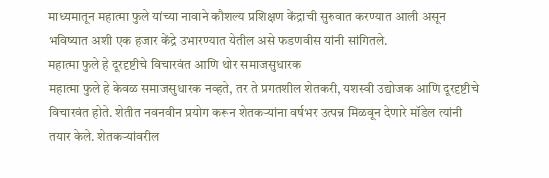माध्यमातून महात्मा फुले यांच्या नावाने कौशल्य प्रशिक्षण केंद्राची सुरुवात करण्यात आली असून भविष्यात अशी एक हजार केंद्रे उभारण्यात येतील असे फडणवीस यांनी सांगितले.
महात्मा फुले हे दूरदृष्टीचे विचारवंत आणि थोर समाजसुधारक
महात्मा फुले हे केवळ समाजसुधारक नव्हते, तर ते प्रगतशील शेतकरी, यशस्वी उद्योजक आणि दूरदृष्टीचे विचारवंत होते. शेतीत नवनवीन प्रयोग करून शेतकऱ्यांना वर्षभर उत्पन्न मिळवून देणारे मॉडेल त्यांनी तयार केले. शेतकऱ्यांवरील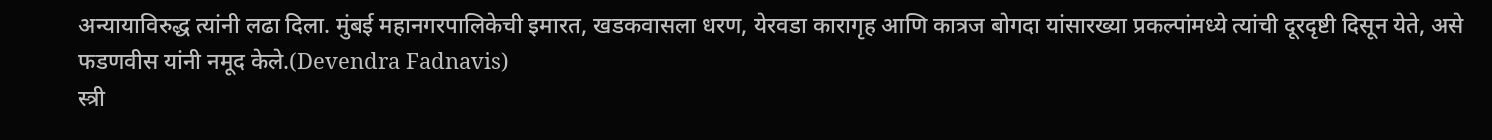अन्यायाविरुद्ध त्यांनी लढा दिला. मुंबई महानगरपालिकेची इमारत, खडकवासला धरण, येरवडा कारागृह आणि कात्रज बोगदा यांसारख्या प्रकल्पांमध्ये त्यांची दूरदृष्टी दिसून येते, असे फडणवीस यांनी नमूद केले.(Devendra Fadnavis)
स्त्री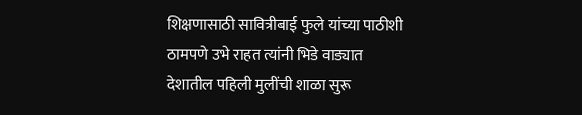शिक्षणासाठी सावित्रीबाई फुले यांच्या पाठीशी ठामपणे उभे राहत त्यांनी भिडे वाड्यात देशातील पहिली मुलींची शाळा सुरू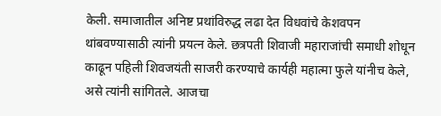केली. समाजातील अनिष्ट प्रथांविरुद्ध लढा देत विधवांचे केशवपन थांबवण्यासाठी त्यांनी प्रयत्न केले. छत्रपती शिवाजी महाराजांची समाधी शोधून काढून पहिली शिवजयंती साजरी करण्याचे कार्यही महात्मा फुले यांनीच केले, असे त्यांनी सांगितले. आजचा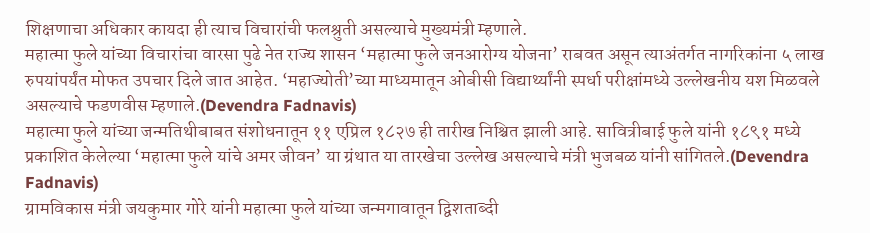शिक्षणाचा अधिकार कायदा ही त्याच विचारांची फलश्रुती असल्याचे मुख्यमंत्री म्हणाले.
महात्मा फुले यांच्या विचारांचा वारसा पुढे नेत राज्य शासन ‘महात्मा फुले जनआरोग्य योजना’ राबवत असून त्याअंतर्गत नागरिकांना ५ लाख रुपयांपर्यंत मोफत उपचार दिले जात आहेत. ‘महाज्योती’च्या माध्यमातून ओबीसी विद्यार्थ्यांनी स्पर्धा परीक्षांमध्ये उल्लेखनीय यश मिळवले असल्याचे फडणवीस म्हणाले.(Devendra Fadnavis)
महात्मा फुले यांच्या जन्मतिथीबाबत संशोधनातून ११ एप्रिल १८२७ ही तारीख निश्चित झाली आहे. सावित्रीबाई फुले यांनी १८९१ मध्ये प्रकाशित केलेल्या ‘महात्मा फुले यांचे अमर जीवन’ या ग्रंथात या तारखेचा उल्लेख असल्याचे मंत्री भुजबळ यांनी सांगितले.(Devendra Fadnavis)
ग्रामविकास मंत्री जयकुमार गोरे यांनी महात्मा फुले यांच्या जन्मगावातून द्विशताब्दी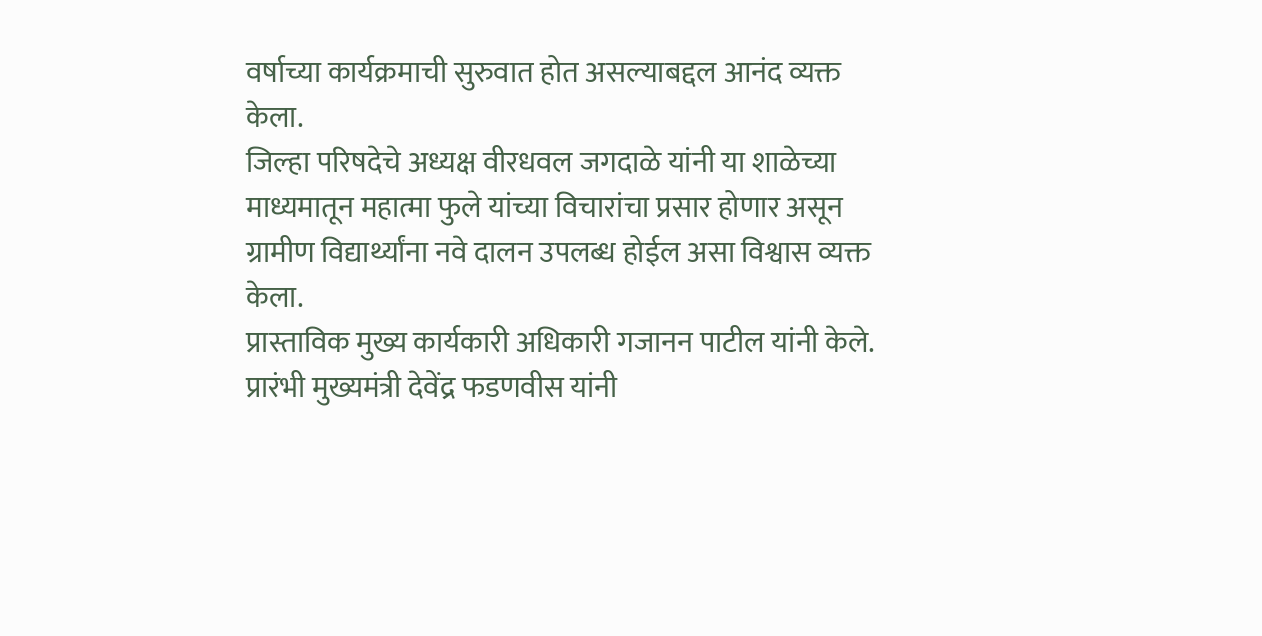वर्षाच्या कार्यक्रमाची सुरुवात होत असल्याबद्दल आनंद व्यक्त केला.
जिल्हा परिषदेचे अध्यक्ष वीरधवल जगदाळे यांनी या शाळेच्या माध्यमातून महात्मा फुले यांच्या विचारांचा प्रसार होणार असून ग्रामीण विद्यार्थ्यांना नवे दालन उपलब्ध होईल असा विश्वास व्यक्त केला.
प्रास्ताविक मुख्य कार्यकारी अधिकारी गजानन पाटील यांनी केले.
प्रारंभी मुख्यमंत्री देवेंद्र फडणवीस यांनी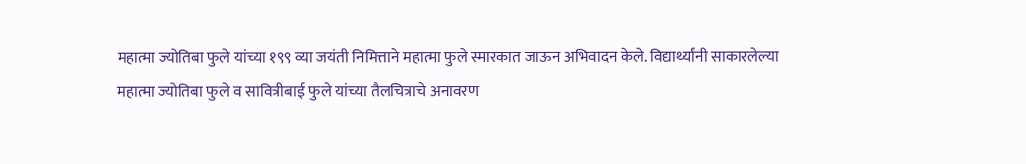महात्मा ज्योतिबा फुले यांच्या १९९ व्या जयंती निमित्ताने महात्मा फुले स्मारकात जाऊन अभिवादन केले. विद्यार्थ्यांनी साकारलेल्या महात्मा ज्योतिबा फुले व सावित्रीबाई फुले यांच्या तैलचित्राचे अनावरण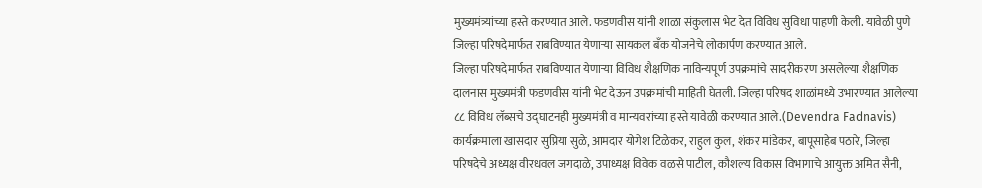मुख्यमंत्र्यांच्या हस्ते करण्यात आले. फडणवीस यांनी शाळा संकुलास भेट देत विविध सुविधा पाहणी केली. यावेळी पुणे जिल्हा परिषदेमार्फत राबविण्यात येणाऱ्या सायकल बँक योजनेचे लोकार्पण करण्यात आले.
जिल्हा परिषदेमार्फत राबविण्यात येणाऱ्या विविध शैक्षणिक नाविन्यपूर्ण उपक्रमांचे सादरीकरण असलेल्या शैक्षणिक दालनास मुख्यमंत्री फडणवीस यांनी भेट देऊन उपक्रमांची माहिती घेतली. जिल्हा परिषद शाळांमध्ये उभारण्यात आलेल्या ८८ विविध लॅब्सचे उद्घाटनही मुख्यमंत्री व मान्यवरांच्या हस्ते यावेळी करण्यात आले.(Devendra Fadnavis)
कार्यक्रमाला खासदार सुप्रिया सुळे, आमदार योगेश टिळेकर, राहुल कुल, शंकर मांडेकर, बापूसाहेब पठारे, जिल्हा परिषदेचे अध्यक्ष वीरधवल जगदाळे, उपाध्यक्ष विवेक वळसे पाटील, कौशल्य विकास विभागाचे आयुक्त अमित सैनी,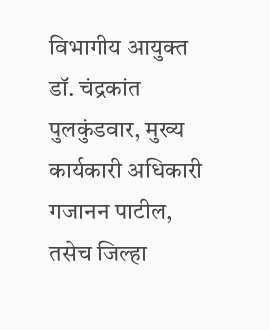विभागीय आयुक्त डॉ. चंद्रकांत पुलकुंडवार, मुख्य कार्यकारी अधिकारी गजानन पाटील, तसेच जिल्हा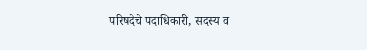परिषदेचे पदाधिकारी, सदस्य व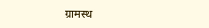ग्रामस्थ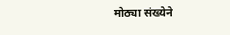मोठ्या संख्येने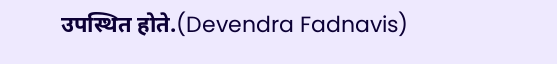उपस्थित होते.(Devendra Fadnavis)